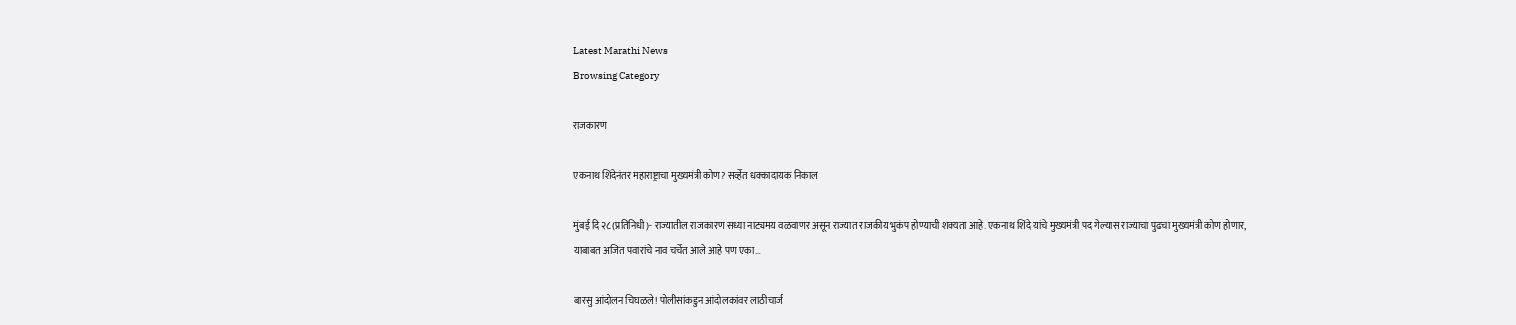Latest Marathi News
Browsing Category

राजकारण

एकनाथ शिंदेनंतर महाराष्ट्राचा मुख्यमंत्री कोण? सर्व्हेत धक्कादायक निकाल

मुंबई दि २८(प्रतिनिधी)- राज्यातील राजकारण सध्या नाट्यमय वळवाणर असून राज्यात राजकीय भुकंप होण्याची शक्यता आहे. एकनाथ शिंदे यांचे मुख्यमंत्री पद गेल्यास राज्याचा पुढचा मुख्यमंत्री कोण होणार, याबाबत अजित पवारांचे नाव चर्चेत आले आहे पण एका…

बारसु आंदोलन चिघळले! पोलीसांकडुन आंदोलकांवर लाठीचार्ज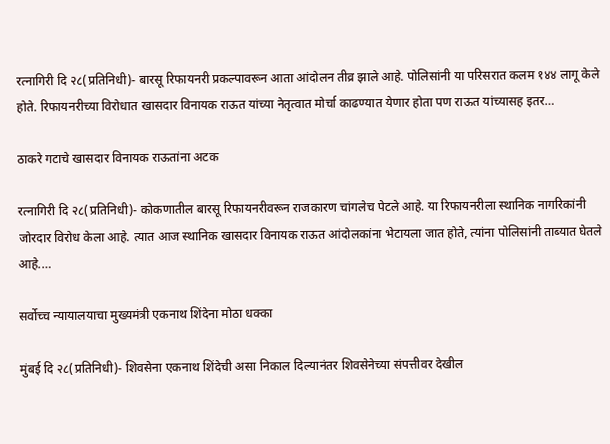रत्नागिरी दि २८(प्रतिनिधी)- बारसू रिफायनरी प्रकल्पावरून आता आंदोलन तीव्र झाले आहे. पोलिसांनी या परिसरात कलम १४४ लागू केले होते. रिफायनरीच्या विरोधात खासदार विनायक राऊत यांच्या नेतृत्वात मोर्चा काढण्यात येणार होता पण राऊत यांच्यासह इतर…

ठाकरे गटाचे खासदार विनायक राऊतांना अटक

रत्नागिरी दि २८(प्रतिनिधी)- कोकणातील बारसू रिफायनरीवरून राजकारण चांगलेच पेटले आहे. या रिफायनरीला स्थानिक नागरिकांनी जोरदार विरोध केला आहे. त्यात आज स्थानिक खासदार विनायक राऊत आंदोलकांना भेटायला जात होते, त्यांना पोलिसांनी ताब्यात घेतले आहे.…

सर्वोच्च न्यायालयाचा मुख्यमंत्री एकनाथ शिंदेना मोठा धक्का

मुंबई दि २८(प्रतिनिधी)- शिवसेना एकनाथ शिंदेची असा निकाल दिल्यानंतर शिवसेनेच्या संपत्तीवर देखील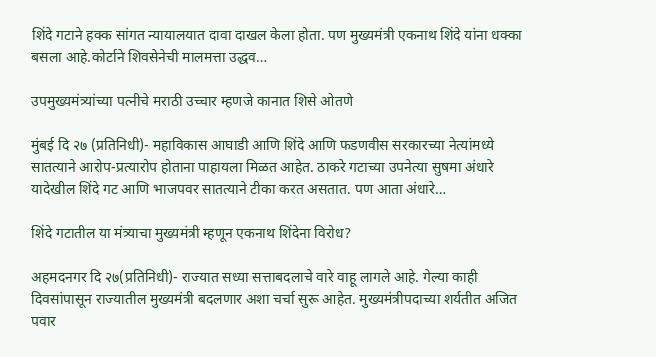शिंदे गटाने हक्क सांगत न्यायालयात दावा दाखल केला होता. पण मुख्यमंत्री एकनाथ शिंदे यांना धक्का बसला आहे.कोर्टाने शिवसेनेची मालमत्ता उद्धव…

उपमुख्यमंत्र्यांच्या पत्नीचे मराठी उच्चार म्हणजे कानात शिसे ओतणे

मुंबई दि २७ (प्रतिनिधी)- महाविकास आघाडी आणि शिंदे आणि फडणवीस सरकारच्या नेत्यांमध्ये सातत्याने आरोप-प्रत्यारोप होताना पाहायला मिळत आहेत. ठाकरे गटाच्या उपनेत्या सुषमा अंधारे यादेखील शिंदे गट आणि भाजपवर सातत्याने टीका करत असतात. पण आता अंधारे…

शिंदे गटातील या मंत्र्याचा मुख्यमंत्री म्हणून एकनाथ शिंदेना विरोध?

अहमदनगर दि २७(प्रतिनिधी)- राज्यात सध्या सत्ताबदलाचे वारे वाहू लागले आहे. गेल्या काही दिवसांपासून राज्यातील मुख्यमंत्री बदलणार अशा चर्चा सुरू आहेत. मुख्यमंत्रीपदाच्या शर्यतीत अजित पवार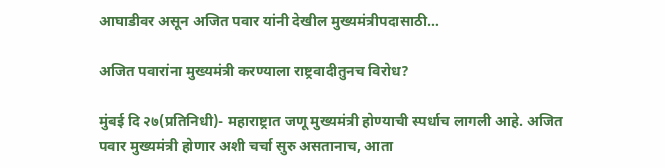आघाडीवर असून अजित पवार यांनी देखील मुख्यमंत्रीपदासाठी…

अजित पवारांना मुख्यमंत्री करण्याला राष्ट्रवादीतुनच विरोध?

मुंबई दि २७(प्रतिनिधी)- महाराष्ट्रात जणू मुख्यमंत्री होण्याची स्पर्धाच लागली आहे. अजित पवार मुख्यमंत्री होणार अशी चर्चा सुरु असतानाच, आता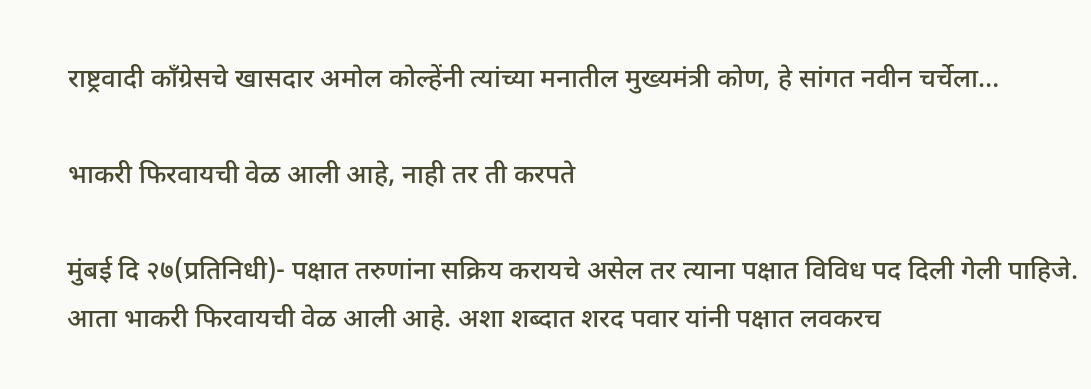राष्ट्रवादी काँग्रेसचे खासदार अमोल कोल्हेंनी त्यांच्या मनातील मुख्यमंत्री कोण, हे सांगत नवीन चर्चेला…

भाकरी फिरवायची वेळ आली आहे, नाही तर ती करपते

मुंबई दि २७(प्रतिनिधी)- पक्षात तरुणांना सक्रिय करायचे असेल तर त्याना पक्षात विविध पद दिली गेली पाहिजे. आता भाकरी फिरवायची वेळ आली आहे. अशा शब्दात शरद पवार यांनी पक्षात लवकरच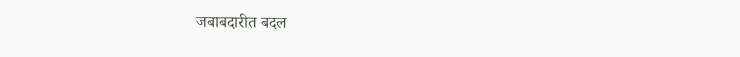जबाबदारीत बदल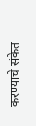करण्याचे संकेत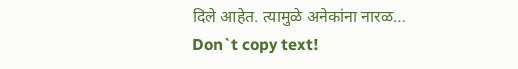दिले आहेत. त्यामुळे अनेकांना नारळ…
Don`t copy text!